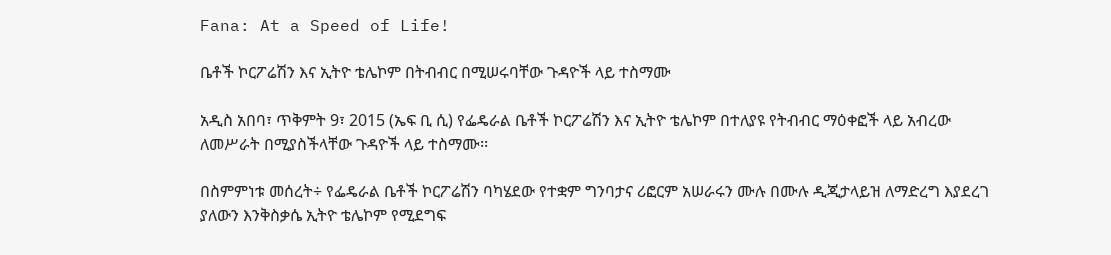Fana: At a Speed of Life!

ቤቶች ኮርፖሬሽን እና ኢትዮ ቴሌኮም በትብብር በሚሠሩባቸው ጉዳዮች ላይ ተስማሙ

አዲስ አበባ፣ ጥቅምት 9፣ 2015 (ኤፍ ቢ ሲ) የፌዴራል ቤቶች ኮርፖሬሽን እና ኢትዮ ቴሌኮም በተለያዩ የትብብር ማዕቀፎች ላይ አብረው ለመሥራት በሚያስችላቸው ጉዳዮች ላይ ተስማሙ፡፡

በስምምነቱ መሰረት÷ የፌዴራል ቤቶች ኮርፖሬሽን ባካሄደው የተቋም ግንባታና ሪፎርም አሠራሩን ሙሉ በሙሉ ዲጂታላይዝ ለማድረግ እያደረገ ያለውን እንቅስቃሴ ኢትዮ ቴሌኮም የሚደግፍ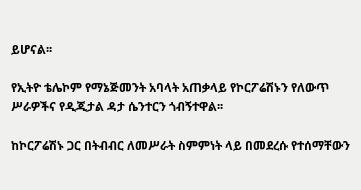ይሆናል፡፡

የኢትዮ ቴሌኮም የማኔጅመንት አባላት አጠቃላይ የኮርፖሬሽኑን የለውጥ ሥራዎችና የዲጂታል ዳታ ሴንተርን ጎብኝተዋል፡፡

ከኮርፖሬሽኑ ጋር በትብብር ለመሥራት ስምምነት ላይ በመደረሱ የተሰማቸውን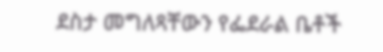ደስታ መግለጻቸውን የፌደራል ቤቶች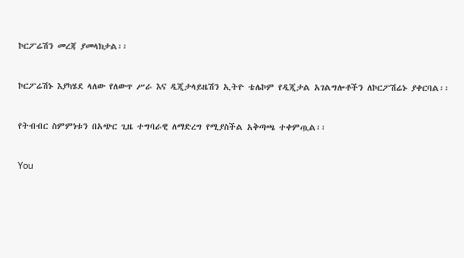ኮርፖሬሽን መረጃ ያመላክታል፡፡

ኮርፖሬሽኑ እያካሄደ ላለው የለውጥ ሥራ እና ዲጂታላይዜሽን ኢትዮ ቴሌኮም የዲጂታል አገልግሎቶችን ለኮርፖሽሬኑ ያቀርባል፡፡

የትብብር ስምምነቱን በአጭር ጊዜ ተግባራዊ ለማድረግ የሚያስችል አቅጣጫ ተቀምጧል፡፡

You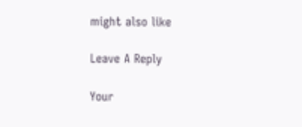might also like

Leave A Reply

Your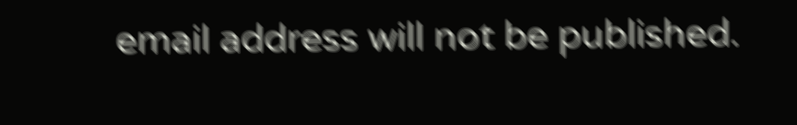email address will not be published.